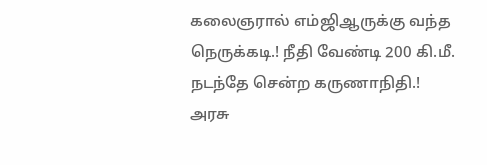கலைஞரால் எம்ஜிஆருக்கு வந்த நெருக்கடி.! நீதி வேண்டி 200 கி.மீ. நடந்தே சென்ற கருணாநிதி.!
அரசு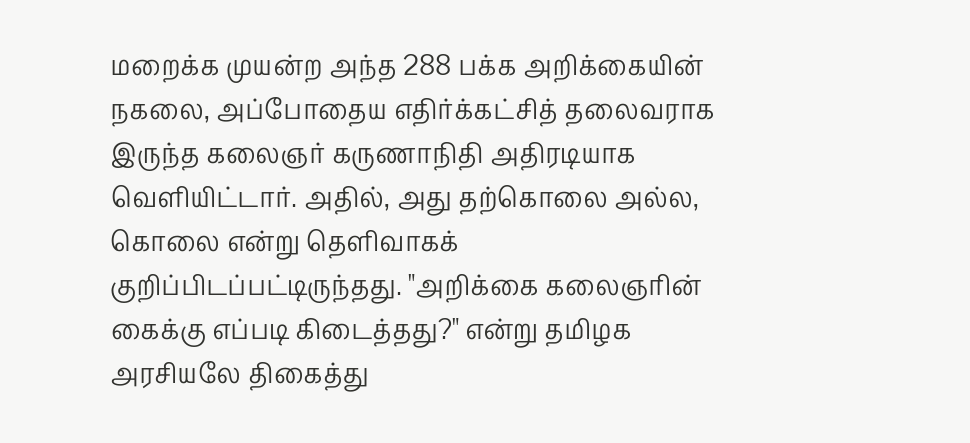மறைக்க முயன்ற அந்த 288 பக்க அறிக்கையின் நகலை, அப்போதைய எதிர்க்கட்சித் தலைவராக இருந்த கலைஞர் கருணாநிதி அதிரடியாக வெளியிட்டார். அதில், அது தற்கொலை அல்ல, கொலை என்று தெளிவாகக் குறிப்பிடப்பட்டிருந்தது. "அறிக்கை கலைஞரின் கைக்கு எப்படி கிடைத்தது?" என்று தமிழக அரசியலே திகைத்து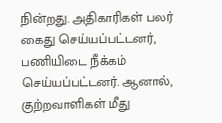நின்றது. அதிகாரிகள் பலர் கைது செய்யப்பட்டனர், பணியிடை நீக்கம் செய்யப்பட்டனர். ஆனால், குற்றவாளிகள் மீது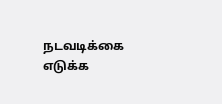நடவடிக்கை எடுக்க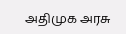அதிமுக அரசு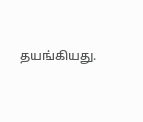தயங்கியது.